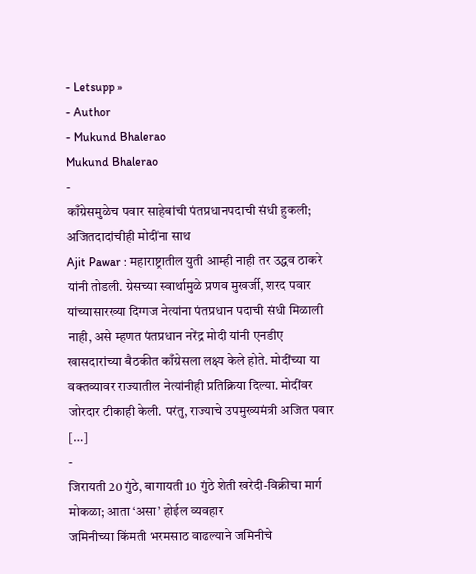- Letsupp »
- Author
- Mukund Bhalerao
Mukund Bhalerao
-
काँग्रेसमुळेच पवार साहेबांची पंतप्रधानपदाची संधी हुकली; अजितदादांचीही मोदींना साथ
Ajit Pawar : महाराष्ट्रातील युती आम्ही नाही तर उद्धव ठाकरे यांनी तोडली. ग्रेसच्या स्वार्थामुळे प्रणव मुखर्जी, शरद पवार यांच्यासारख्या दिग्गज नेत्यांना पंतप्रधान पदाची संधी मिळाली नाही, असे म्हणत पंतप्रधान नरेंद्र मोदी यांनी एनडीए खासदारांच्या बैठकीत काँग्रेसला लक्ष्य केले होते. मोदींच्या या वक्तव्यावर राज्यातील नेत्यांनीही प्रतिक्रिया दिल्या. मोदींवर जोरदार टीकाही केली. परंतु, राज्याचे उपमुख्यमंत्री अजित पवार […]
-
जिरायती 20 गुंठे, बागायती 10 गुंठे शेती खरेदी-विक्रीचा मार्ग मोकळा; आता ‘असा’ होईल व्यवहार
जमिनीच्या किंमती भरमसाठ वाढल्याने जमिनीचे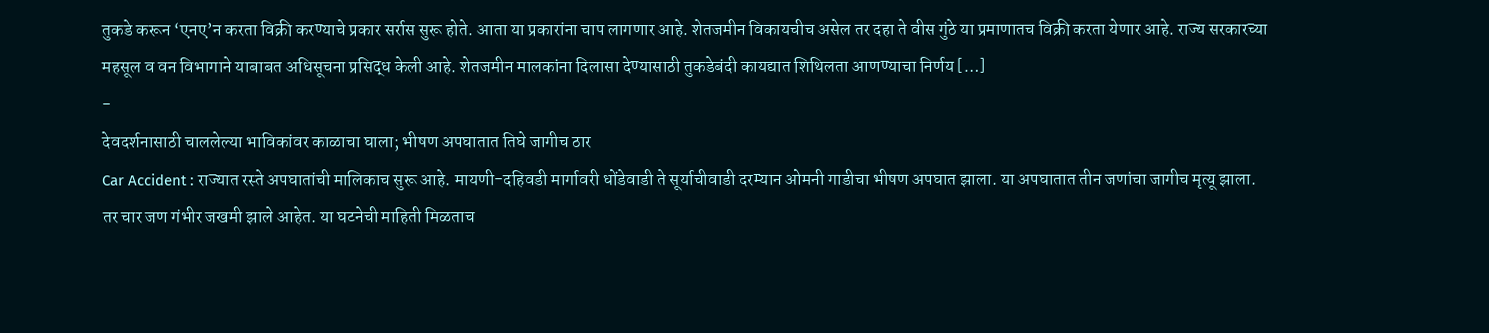तुकडे करून ‘एनए’न करता विक्री करण्याचे प्रकार सर्रास सुरू होते. आता या प्रकारांना चाप लागणार आहे. शेतजमीन विकायचीच असेल तर दहा ते वीस गुंठे या प्रमाणातच विक्री करता येणार आहे. राज्य सरकारच्या महसूल व वन विभागाने याबाबत अधिसूचना प्रसिद्ध केली आहे. शेतजमीन मालकांना दिलासा देण्यासाठी तुकडेबंदी कायद्यात शिथिलता आणण्याचा निर्णय […]
-
देवदर्शनासाठी चाललेल्या भाविकांवर काळाचा घाला; भीषण अपघातात तिघे जागीच ठार
Car Accident : राज्यात रस्ते अपघातांची मालिकाच सुरू आहे. मायणी-दहिवडी मार्गावरी धोंडेवाडी ते सूर्याचीवाडी दरम्यान ओमनी गाडीचा भीषण अपघात झाला. या अपघातात तीन जणांचा जागीच मृत्यू झाला. तर चार जण गंभीर जखमी झाले आहेत. या घटनेची माहिती मिळताच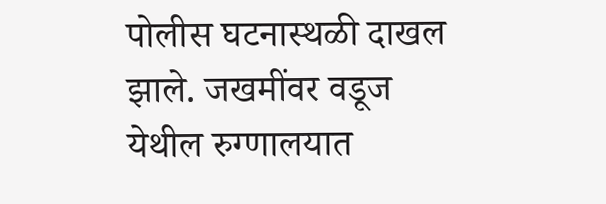पोलीस घटनास्थळी दाखल झाले. जखमींवर वडूज येथील रुग्णालयात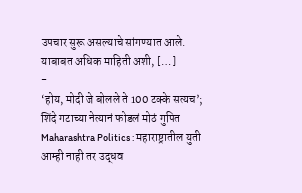उपचार सुरू असल्याचे सांगण्यात आले. याबाबत अधिक माहिती अशी, […]
-
‘होय, मोदी जे बोलले ते 100 टक्के सत्यच’; शिंदे गटाच्या नेत्यानं फोडलं मोठं गुपित
Maharashtra Politics : महाराष्ट्रातील युती आम्ही नाही तर उद्धव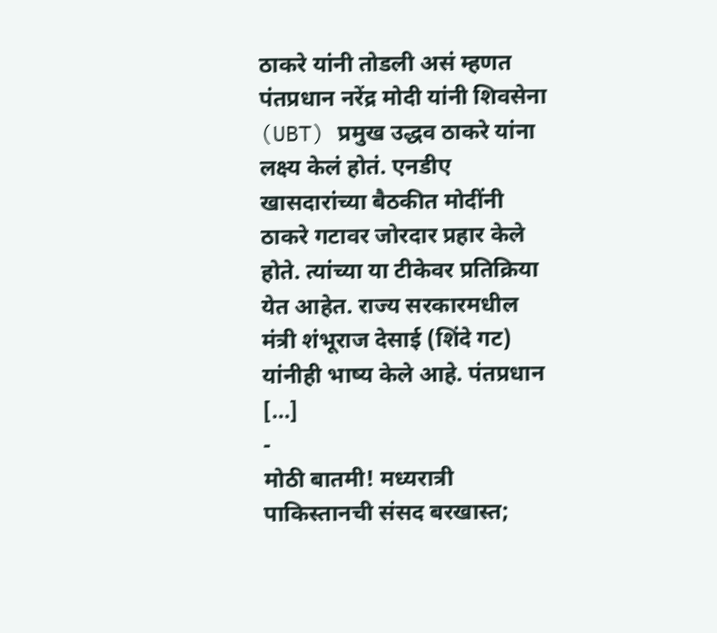ठाकरे यांनी तोडली असं म्हणत पंतप्रधान नरेंद्र मोदी यांनी शिवसेना (UBT) प्रमुख उद्धव ठाकरे यांना लक्ष्य केलं होतं. एनडीए खासदारांच्या बैठकीत मोदींनी ठाकरे गटावर जोरदार प्रहार केले होते. त्यांच्या या टीकेवर प्रतिक्रिया येत आहेत. राज्य सरकारमधील मंत्री शंभूराज देसाई (शिंदे गट) यांनीही भाष्य केले आहे. पंतप्रधान […]
-
मोठी बातमी! मध्यरात्री पाकिस्तानची संसद बरखास्त;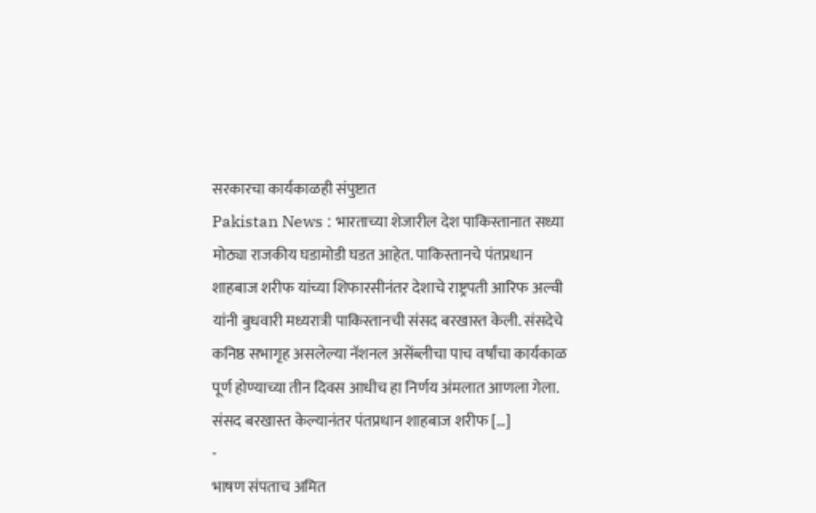सरकारचा कार्यकाळही संपुष्टात
Pakistan News : भारताच्या शेजारील देश पाकिस्तानात सध्या मोठ्या राजकीय घडामोडी घडत आहेत. पाकिस्तानचे पंतप्रधान शाहबाज शरीफ यांच्या शिफारसीनंतर देशाचे राष्ट्रपती आरिफ अल्वी यांनी बुधवारी मध्यरात्री पाकिस्तानची संसद बरखास्त केली. संसदेचे कनिष्ठ सभागृह असलेल्या नॅशनल असेंब्लीचा पाच वर्षांचा कार्यकाळ पूर्ण होण्याच्या तीन दिवस आधीच हा निर्णय अंमलात आणला गेला. संसद बरखास्त केल्यानंतर पंतप्रधान शाहबाज शरीफ […]
-
भाषण संपताच अमित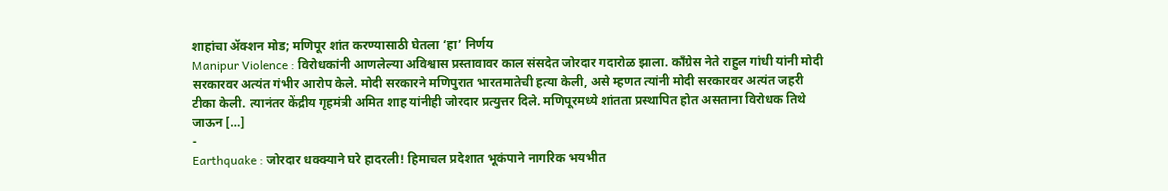शाहांचा ॲक्शन मोड; मणिपूर शांत करण्यासाठी घेतला ‘हा’ निर्णय
Manipur Violence : विरोधकांनी आणलेल्या अविश्वास प्रस्तावावर काल संसदेत जोरदार गदारोळ झाला. काँग्रेस नेते राहुल गांधी यांनी मोदी सरकारवर अत्यंत गंभीर आरोप केले. मोदी सरकारने मणिपुरात भारतमातेची हत्या केली, असे म्हणत त्यांनी मोदी सरकारवर अत्यंत जहरी टीका केली. त्यानंतर केंद्रीय गृहमंत्री अमित शाह यांनीही जोरदार प्रत्युत्तर दिले. मणिपूरमध्ये शांतता प्रस्थापित होत असताना विरोधक तिथे जाऊन […]
-
Earthquake : जोरदार धक्क्याने घरे हादरली! हिमाचल प्रदेशात भूकंपाने नागरिक भयभीत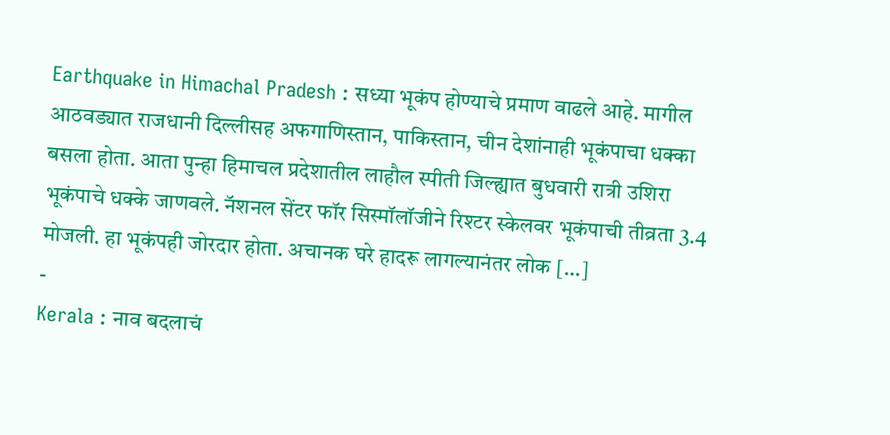Earthquake in Himachal Pradesh : सध्या भूकंप होण्याचे प्रमाण वाढले आहे. मागील आठवड्यात राजधानी दिल्लीसह अफगाणिस्तान, पाकिस्तान, चीन देशांनाही भूकंपाचा धक्का बसला होता. आता पुन्हा हिमाचल प्रदेशातील लाहौल स्पीती जिल्ह्यात बुधवारी रात्री उशिरा भूकंपाचे धक्के जाणवले. नॅशनल सेंटर फॉर सिस्मॉलॉजीने रिश्टर स्केलवर भूकंपाची तीव्रता 3.4 मोजली. हा भूकंपही जोरदार होता. अचानक घरे हादरू लागल्यानंतर लोक […]
-
Kerala : नाव बदलाचं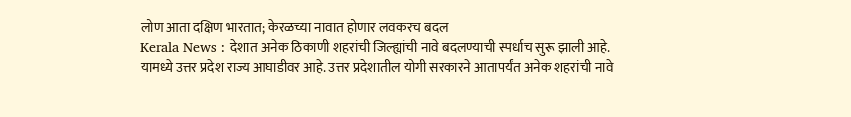लोण आता दक्षिण भारतात; केरळच्या नावात होणार लवकरच बदल
Kerala News : देशात अनेक ठिकाणी शहरांची जिल्ह्यांची नावे बदलण्याची स्पर्धाच सुरू झाली आहे. यामध्ये उत्तर प्रदेश राज्य आघाडीवर आहे. उत्तर प्रदेशातील योगी सरकारने आतापर्यंत अनेक शहरांची नावे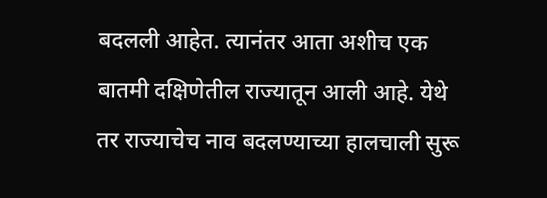बदलली आहेत. त्यानंतर आता अशीच एक बातमी दक्षिणेतील राज्यातून आली आहे. येथे तर राज्याचेच नाव बदलण्याच्या हालचाली सुरू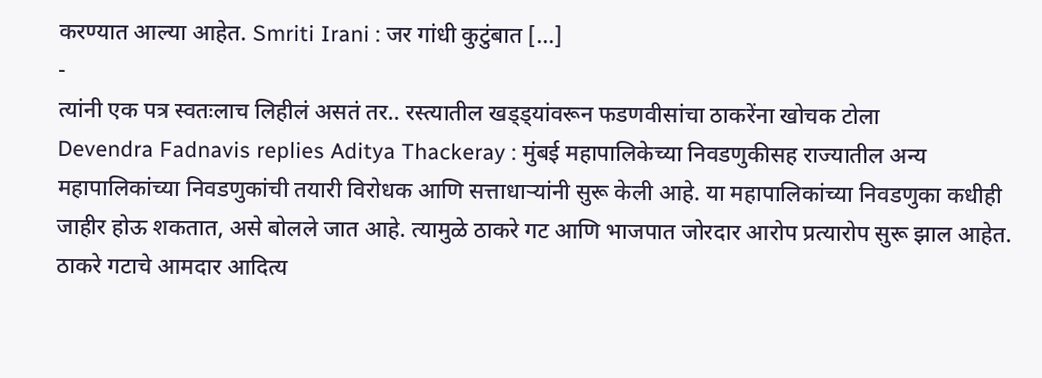करण्यात आल्या आहेत. Smriti Irani : जर गांधी कुटुंबात […]
-
त्यांनी एक पत्र स्वतःलाच लिहीलं असतं तर.. रस्त्यातील खड्ड्यांवरून फडणवीसांचा ठाकरेंना खोचक टोला
Devendra Fadnavis replies Aditya Thackeray : मुंबई महापालिकेच्या निवडणुकीसह राज्यातील अन्य महापालिकांच्या निवडणुकांची तयारी विरोधक आणि सत्ताधाऱ्यांनी सुरू केली आहे. या महापालिकांच्या निवडणुका कधीही जाहीर होऊ शकतात, असे बोलले जात आहे. त्यामुळे ठाकरे गट आणि भाजपात जोरदार आरोप प्रत्यारोप सुरू झाल आहेत. ठाकरे गटाचे आमदार आदित्य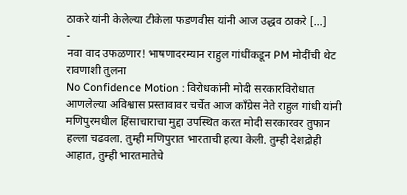ठाकरे यांनी केलेल्या टीकेला फडणवीस यांनी आज उद्धव ठाकरे […]
-
नवा वाद उफळणार! भाषणादरम्यान राहुल गांधींकडून PM मोदींची थेट रावणाशी तुलना
No Confidence Motion : विरोधकांनी मोदी सरकारविरोधात आणलेल्या अविश्वास प्रस्तावावर चर्चेत आज काँग्रेस नेते राहुल गांधी यांनी मणिपुरमधील हिंसाचाराचा मुद्दा उपस्थित करत मोदी सरकारवर तुफान हल्ला चढवला. तुम्ही मणिपुरात भारताची हत्या केली. तुम्ही देशद्रोही आहात, तुम्ही भारतमातेचे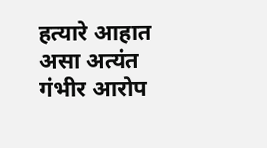हत्यारे आहात असा अत्यंत गंभीर आरोप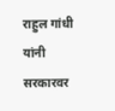राहुल गांधी यांनी सरकारवर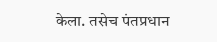केला. तसेच पंतप्रधान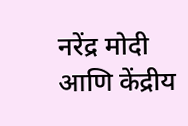नरेंद्र मोदी आणि केंद्रीय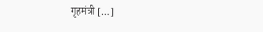गृहमंत्री […]